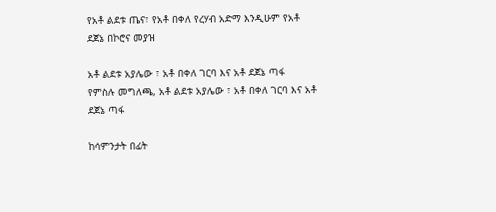የአቶ ልደቱ ጤና፣ የአቶ በቀለ የረሃብ አድማ እንዲሁም የአቶ ደጀኔ በኮሮና መያዝ

አቶ ልደቱ አያሌው ፣ አቶ በቀለ ገርባ እና አቶ ደጀኔ ጣፋ
የምስሉ መግለጫ, አቶ ልደቱ አያሌው ፣ አቶ በቀለ ገርባ እና አቶ ደጀኔ ጣፋ

ከሳምንታት በፊት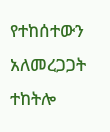የተከሰተውን አለመረጋጋት ተከትሎ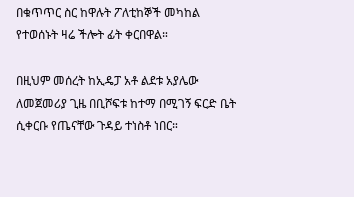በቁጥጥር ስር ከዋሉት ፖለቲከኞች መካከል የተወሰኑት ዛሬ ችሎት ፊት ቀርበዋል።

በዚህም መሰረት ከኢዴፓ አቶ ልደቱ አያሌው ለመጀመሪያ ጊዜ በቢሾፍቱ ከተማ በሚገኝ ፍርድ ቤት ሲቀርቡ የጤናቸው ጉዳይ ተነስቶ ነበር።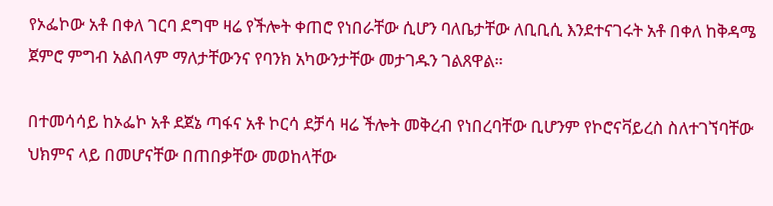የኦፌኮው አቶ በቀለ ገርባ ደግሞ ዛሬ የችሎት ቀጠሮ የነበራቸው ሲሆን ባለቤታቸው ለቢቢሲ እንደተናገሩት አቶ በቀለ ከቅዳሜ ጀምሮ ምግብ አልበላም ማለታቸውንና የባንክ አካውንታቸው መታገዱን ገልጸዋል።

በተመሳሳይ ከኦፌኮ አቶ ደጀኔ ጣፋና አቶ ኮርሳ ደቻሳ ዛሬ ችሎት መቅረብ የነበረባቸው ቢሆንም የኮሮናቫይረስ ስለተገኘባቸው ህክምና ላይ በመሆናቸው በጠበቃቸው መወከላቸው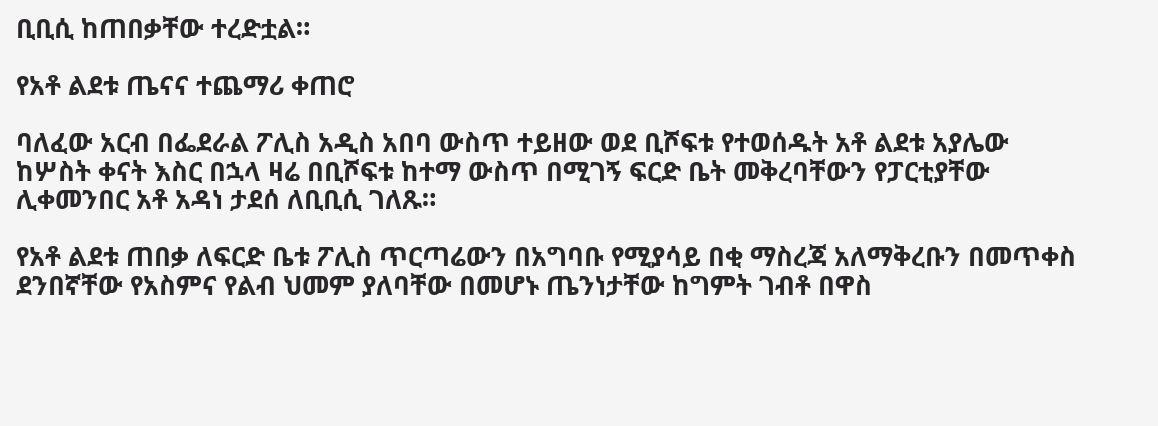ቢቢሲ ከጠበቃቸው ተረድቷል።

የአቶ ልደቱ ጤናና ተጨማሪ ቀጠሮ

ባለፈው አርብ በፌደራል ፖሊስ አዲስ አበባ ውስጥ ተይዘው ወደ ቢሾፍቱ የተወሰዱት አቶ ልደቱ አያሌው ከሦስት ቀናት እስር በኋላ ዛሬ በቢሾፍቱ ከተማ ውስጥ በሚገኝ ፍርድ ቤት መቅረባቸውን የፓርቲያቸው ሊቀመንበር አቶ አዳነ ታደሰ ለቢቢሲ ገለጹ።

የአቶ ልደቱ ጠበቃ ለፍርድ ቤቱ ፖሊስ ጥርጣሬውን በአግባቡ የሚያሳይ በቂ ማስረጃ አለማቅረቡን በመጥቀስ ደንበኛቸው የአስምና የልብ ህመም ያለባቸው በመሆኑ ጤንነታቸው ከግምት ገብቶ በዋስ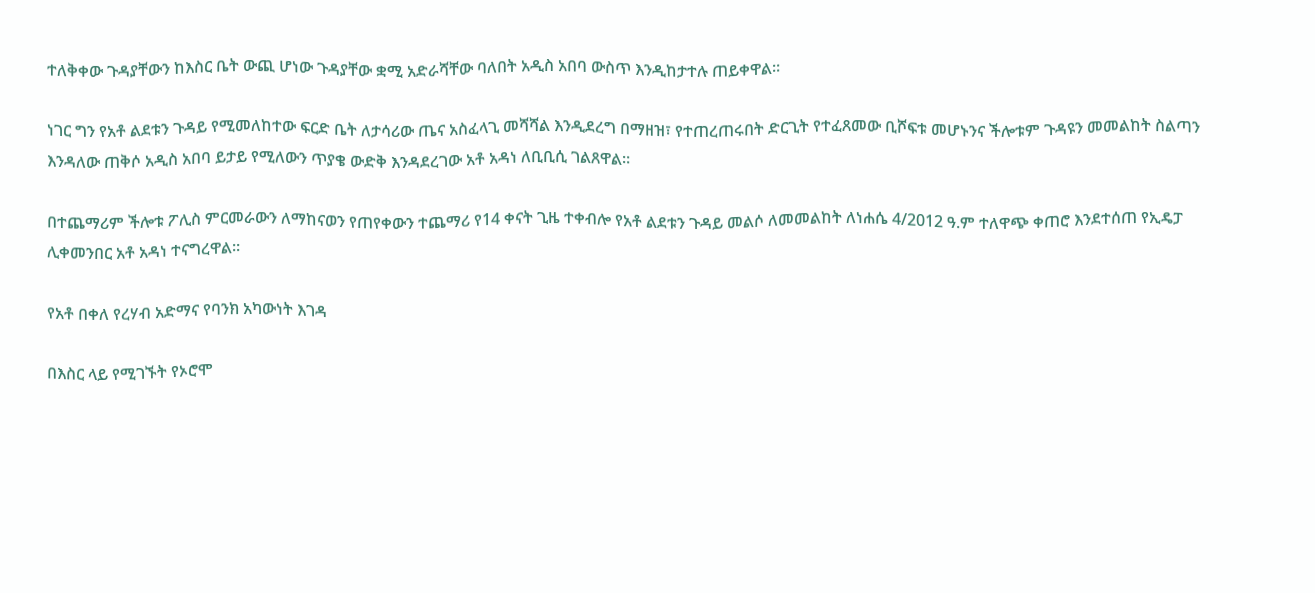ተለቅቀው ጉዳያቸውን ከእስር ቤት ውጪ ሆነው ጉዳያቸው ቋሚ አድራሻቸው ባለበት አዲስ አበባ ውስጥ እንዲከታተሉ ጠይቀዋል።

ነገር ግን የአቶ ልደቱን ጉዳይ የሚመለከተው ፍርድ ቤት ለታሳሪው ጤና አስፈላጊ መሻሻል እንዲደረግ በማዘዝ፣ የተጠረጠሩበት ድርጊት የተፈጸመው ቢሾፍቱ መሆኑንና ችሎቱም ጉዳዩን መመልከት ስልጣን እንዳለው ጠቅሶ አዲስ አበባ ይታይ የሚለውን ጥያቄ ውድቅ እንዳደረገው አቶ አዳነ ለቢቢሲ ገልጸዋል።

በተጨማሪም ችሎቱ ፖሊስ ምርመራውን ለማከናወን የጠየቀውን ተጨማሪ የ14 ቀናት ጊዜ ተቀብሎ የአቶ ልደቱን ጉዳይ መልሶ ለመመልከት ለነሐሴ 4/2012 ዓ.ም ተለዋጭ ቀጠሮ እንደተሰጠ የኢዴፓ ሊቀመንበር አቶ አዳነ ተናግረዋል።

የአቶ በቀለ የረሃብ አድማና የባንክ አካውነት እገዳ

በእስር ላይ የሚገኙት የኦሮሞ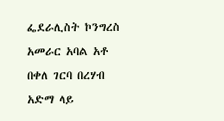ፌደራሊስት ኮንግረስ አመራር አባል አቶ በቀለ ገርባ በረሃብ አድማ ላይ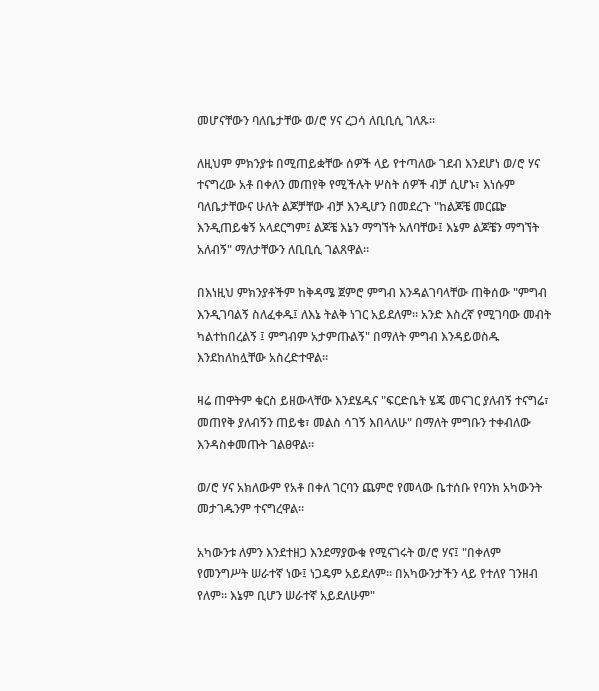መሆናቸውን ባለቤታቸው ወ/ሮ ሃና ረጋሳ ለቢቢሲ ገለጹ።

ለዚህም ምክንያቱ በሚጠይቋቸው ሰዎች ላይ የተጣለው ገደብ እንደሆነ ወ/ሮ ሃና ተናግረው አቶ በቀለን መጠየቅ የሚችሉት ሦስት ሰዎች ብቻ ሲሆኑ፣ እነሱም ባለቤታቸውና ሁለት ልጆቻቸው ብቻ እንዲሆን በመደረጉ "ከልጆቼ መርጬ እንዲጠይቁኝ አላደርግም፤ ልጆቼ እኔን ማግኘት አለባቸው፤ እኔም ልጆቼን ማግኘት አለብኝ" ማለታቸውን ለቢቢሲ ገልጸዋል።

በእነዚህ ምክንያቶችም ከቅዳሜ ጀምሮ ምግብ እንዳልገባላቸው ጠቅሰው "ምግብ እንዲገባልኝ ስለፈቀዱ፤ ለእኔ ትልቅ ነገር አይደለም። አንድ እስረኛ የሚገባው መብት ካልተከበረልኝ ፤ ምግብም አታምጡልኝ" በማለት ምግብ እንዳይወስዱ እንደከለከሏቸው አስረድተዋል።

ዛሬ ጠዋትም ቁርስ ይዘውላቸው እንደሄዱና "ፍርድቤት ሄጄ መናገር ያለብኝ ተናግሬ፣ መጠየቅ ያለብኝን ጠይቄ፣ መልስ ሳገኝ እበላለሁ" በማለት ምግቡን ተቀብለው እንዳስቀመጡት ገልፀዋል።

ወ/ሮ ሃና አክለውም የአቶ በቀለ ገርባን ጨምሮ የመላው ቤተሰቡ የባንክ አካውንት መታገዱንም ተናግረዋል።

አካውንቱ ለምን እንደተዘጋ እንደማያውቁ የሚናገሩት ወ/ሮ ሃና፤ "በቀለም የመንግሥት ሠራተኛ ነው፤ ነጋዴም አይደለም። በአካውንታችን ላይ የተለየ ገንዘብ የለም። እኔም ቢሆን ሠራተኛ አይደለሁም"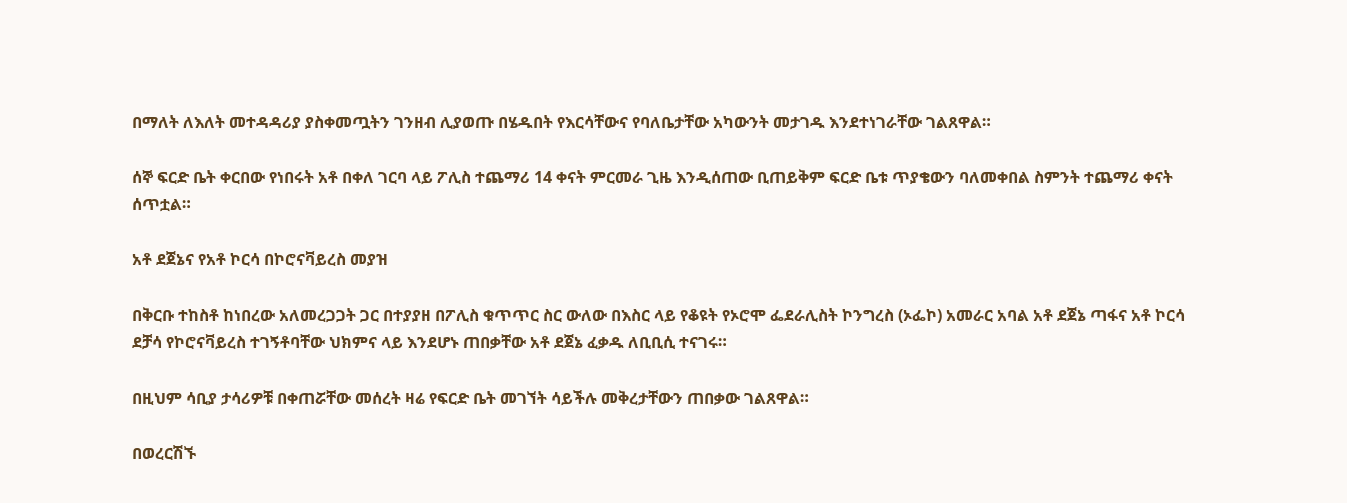በማለት ለእለት መተዳዳሪያ ያስቀመጧትን ገንዘብ ሊያወጡ በሄዱበት የእርሳቸውና የባለቤታቸው አካውንት መታገዱ እንደተነገራቸው ገልጸዋል።

ሰኞ ፍርድ ቤት ቀርበው የነበሩት አቶ በቀለ ገርባ ላይ ፖሊስ ተጨማሪ 14 ቀናት ምርመራ ጊዜ እንዲሰጠው ቢጠይቅም ፍርድ ቤቱ ጥያቄውን ባለመቀበል ስምንት ተጨማሪ ቀናት ሰጥቷል።

አቶ ደጀኔና የአቶ ኮርሳ በኮሮናቫይረስ መያዝ

በቅርቡ ተከስቶ ከነበረው አለመረጋጋት ጋር በተያያዘ በፖሊስ ቁጥጥር ስር ውለው በእስር ላይ የቆዩት የኦሮሞ ፌደራሊስት ኮንግረስ (ኦፌኮ) አመራር አባል አቶ ደጀኔ ጣፋና አቶ ኮርሳ ደቻሳ የኮሮናቫይረስ ተገኝቶባቸው ህክምና ላይ እንደሆኑ ጠበቃቸው አቶ ደጀኔ ፈቃዱ ለቢቢሲ ተናገሩ።

በዚህም ሳቢያ ታሳሪዎቹ በቀጠሯቸው መሰረት ዛሬ የፍርድ ቤት መገኘት ሳይችሉ መቅረታቸውን ጠበቃው ገልጸዋል።

በወረርሽኙ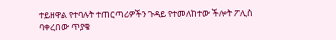ተይዘዋል የተባሉት ተጠርጣሪዎችን ጉዳይ የተመለከተው ችሎት ፖሊስ ባቀረበው ጥያቄ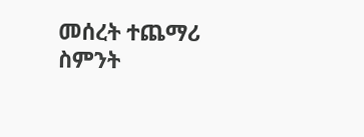መሰረት ተጨማሪ ስምንት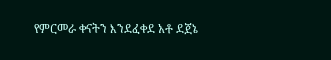የምርመራ ቀናትን እንደፈቀደ አቶ ደጀኔ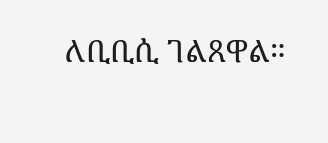ለቢቢሲ ገልጸዋል።